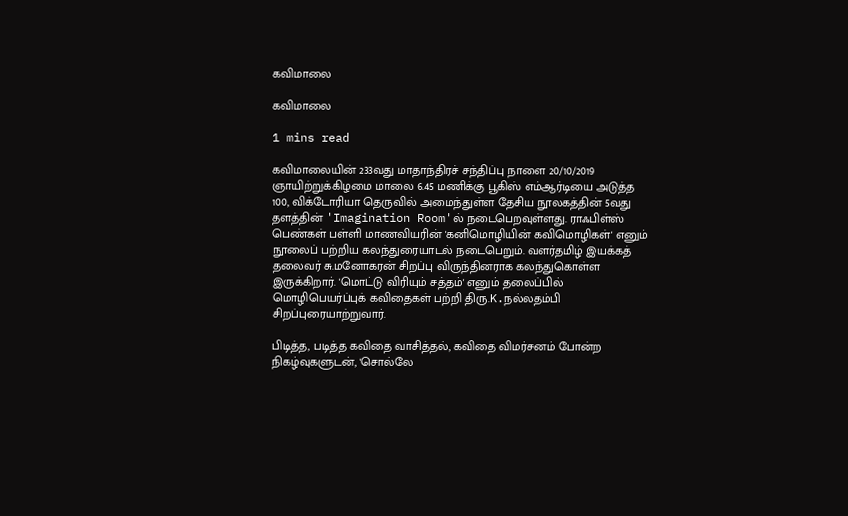கவிமாலை

கவிமாலை

1 mins read

கவிமாலையின் 233வது மாதாந்திரச் சந்திப்பு நாளை 20/10/2019 ஞாயிற்றுக்கிழமை மாலை 6.45 மணிக்கு பூகிஸ் எம்ஆர்டியை அடுத்த 100, விக்டோரியா தெருவில் அமைந்துள்ள தேசிய நூலகத்தின் 5வது தளத்தின் 'Imagination Room'ல் நடைபெறவுள்ளது. ராஃபிள்ஸ் பெண்கள் பள்ளி மாணவியரின் 'கனிமொழியின் கவிமொழிகள்' எனும் நூலைப் பற்றிய கலந்துரையாடல் நடைபெறும். வளர்தமிழ் இயக்கத் தலைவர் சு.மனோகரன் சிறப்பு விருந்தினராக கலந்துகொள்ள இருக்கிறார். 'மொட்டு விரியும் சத்தம்' எனும் தலைப்பில் மொழிபெயர்ப்புக் கவிதைகள் பற்றி திரு.K.நல்லதம்பி சிறப்புரையாற்றுவார்.

பிடித்த, படித்த கவிதை வாசித்தல், கவிதை விமர்சனம் போன்ற நிகழ்வுகளுடன், 'சொல்லே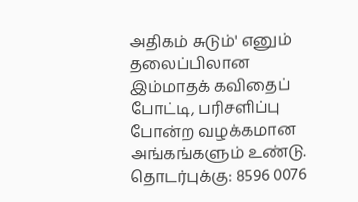அதிகம் சுடும்' எனும் தலைப்பிலான இம்மாதக் கவிதைப் போட்டி, பரிசளிப்பு போன்ற வழக்கமான அங்கங்களும் உண்டு. தொடர்புக்கு: 8596 0076